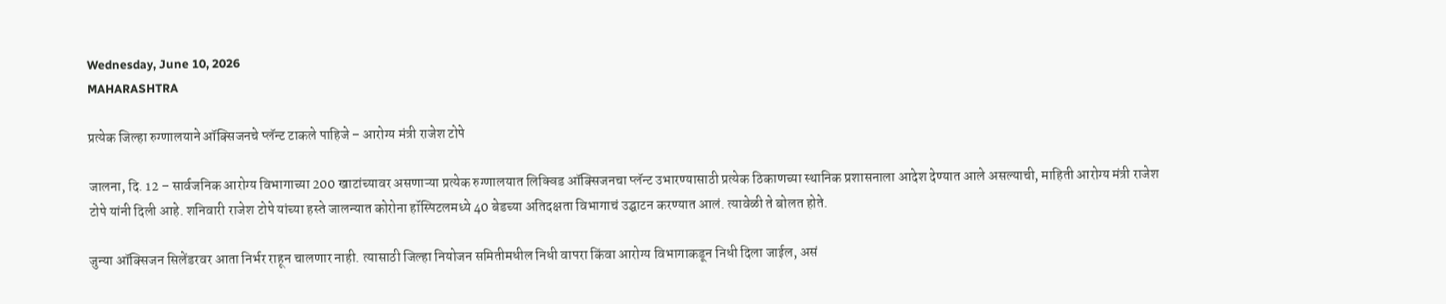Wednesday, June 10, 2026
MAHARASHTRA

प्रत्येक जिल्हा रुग्णालयाने ऑक्सिजनचे प्लॅन्ट टाकले पाहिजे – आरोग्य मंत्री राजेश टोपे

जालना, दि. 12 – सार्वजनिक आरोग्य विभागाच्या 200 खाटांच्यावर असणाऱ्या प्रत्येक रुग्णालयात लिक्विड ऑक्सिजनचा प्लॅन्ट उभारण्यासाठी प्रत्येक ठिकाणच्या स्थानिक प्रशासनाला आदेश देण्यात आले असल्याची, माहिती आरोग्य मंत्री राजेश टोपे यांनी दिली आहे. शनिवारी राजेश टोपे यांच्या हस्ते जालन्यात कोरोना हॉस्पिटलमध्ये 40 बेडच्या अतिदक्षता विभागाचं उद्घाटन करण्यात आलं. त्यावेळी ते बोलत होते.

जुन्या ऑक्सिजन सिलेंडरवर आता निर्भर राहून चालणार नाही. त्यासाठी जिल्हा नियोजन समितीमधील निधी वापरा किंवा आरोग्य विभागाकडून निधी दिला जाईल, असं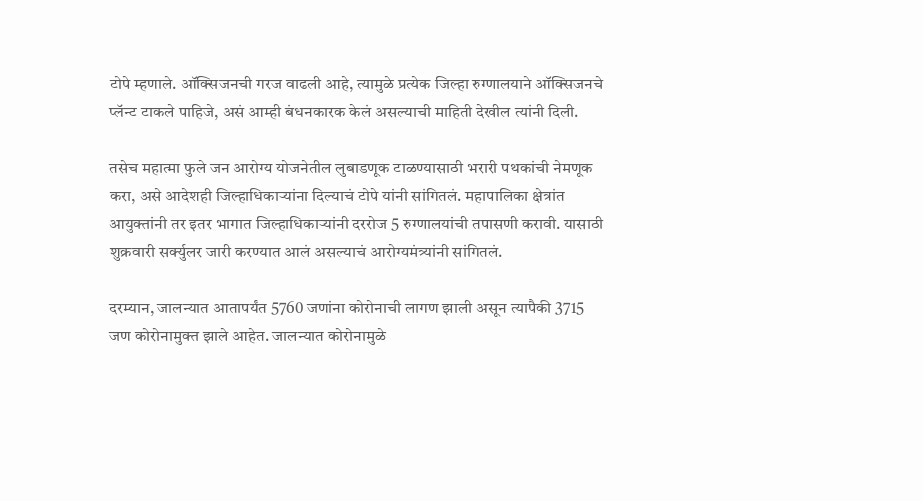टोपे म्हणाले. ऑक्सिजनची गरज वाढली आहे, त्यामुळे प्रत्येक जिल्हा रुग्णालयाने ऑक्सिजनचे प्लॅन्ट टाकले पाहिजे, असं आम्ही बंधनकारक केलं असल्याची माहिती देखील त्यांनी दिली.

तसेच महात्मा फुले जन आरोग्य योजनेतील लुबाडणूक टाळण्यासाठी भरारी पथकांची नेमणूक करा, असे आदेशही जिल्हाधिकाऱ्यांना दिल्याचं टोपे यांनी सांगितलं. महापालिका क्षेत्रांत आयुक्तांनी तर इतर भागात जिल्हाधिकाऱ्यांनी दररोज 5 रुग्णालयांची तपासणी करावी. यासाठी शुक्रवारी सर्क्युलर जारी करण्यात आलं असल्याचं आरोग्यमंत्र्यांनी सांगितलं.

दरम्यान, जालन्यात आतापर्यंत 5760 जणांना कोरोनाची लागण झाली असून त्यापैकी 3715 जण कोरोनामुक्त झाले आहेत. जालन्यात कोरोनामुळे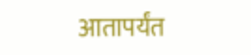आतापर्यंत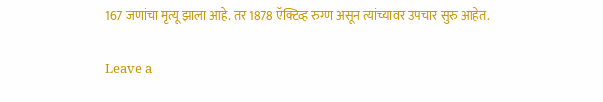167 जणांचा मृत्यू झाला आहे. तर 1878 ऍक्टिव्ह रुग्ण असून त्यांच्यावर उपचार सुरु आहेत.

Leave a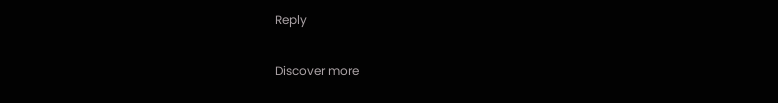Reply

Discover more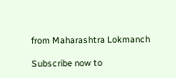from Maharashtra Lokmanch

Subscribe now to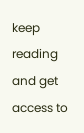keep reading and get access to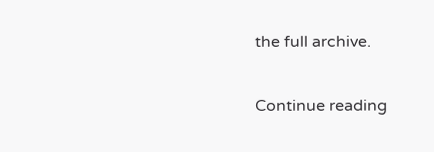the full archive.

Continue reading